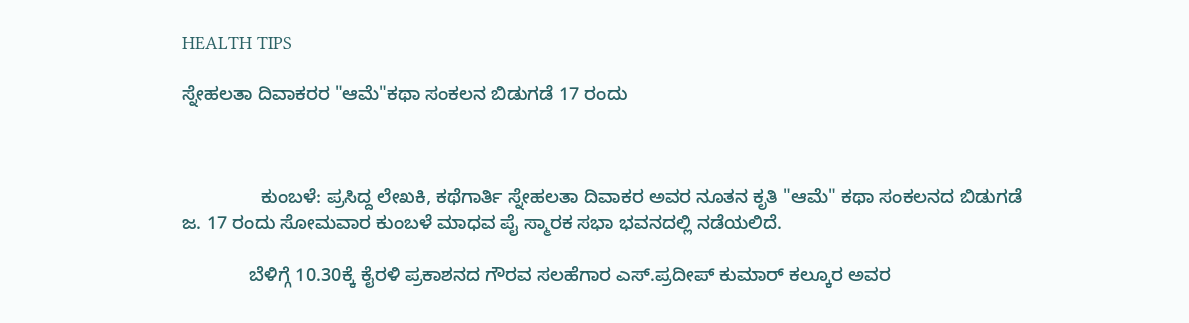HEALTH TIPS

ಸ್ನೇಹಲತಾ ದಿವಾಕರರ "ಆಮೆ"ಕಥಾ ಸಂಕಲನ ಬಿಡುಗಡೆ 17 ರಂದು



               ಕುಂಬಳೆ: ಪ್ರಸಿದ್ದ ಲೇಖಕಿ, ಕಥೆಗಾರ್ತಿ ಸ್ನೇಹಲತಾ ದಿವಾಕರ ಅವರ ನೂತನ ಕೃತಿ "ಆಮೆ" ಕಥಾ ಸಂಕಲನದ ಬಿಡುಗಡೆ ಜ. 17 ರಂದು ಸೋಮವಾರ ಕುಂಬಳೆ ಮಾಧವ ಪೈ ಸ್ಮಾರಕ ಸಭಾ ಭವನದಲ್ಲಿ ನಡೆಯಲಿದೆ.

             ಬೆಳಿಗ್ಗೆ 10.30ಕ್ಕೆ ಕೈರಳಿ ಪ್ರಕಾಶನದ ಗೌರವ ಸಲಹೆಗಾರ ಎಸ್.ಪ್ರದೀಪ್ ಕುಮಾರ್ ಕಲ್ಕೂರ ಅವರ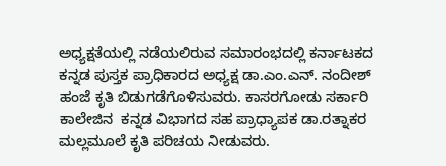ಅಧ್ಯಕ್ಷತೆಯಲ್ಲಿ ನಡೆಯಲಿರುವ ಸಮಾರಂಭದಲ್ಲಿ ಕರ್ನಾಟಕದ ಕನ್ನಡ ಪುಸ್ತಕ ಪ್ರಾಧಿಕಾರದ ಅಧ್ಯಕ್ಷ ಡಾ.ಎಂ.ಎನ್. ನಂದೀಶ್ ಹಂಜೆ ಕೃತಿ ಬಿಡುಗಡೆಗೊಳಿಸುವರು. ಕಾಸರಗೋಡು ಸರ್ಕಾರಿ ಕಾಲೇಜಿನ  ಕನ್ನಡ ವಿಭಾಗದ ಸಹ ಪ್ರಾಧ್ಯಾಪಕ ಡಾ.ರತ್ನಾಕರ ಮಲ್ಲಮೂಲೆ ಕೃತಿ ಪರಿಚಯ ನೀಡುವರು.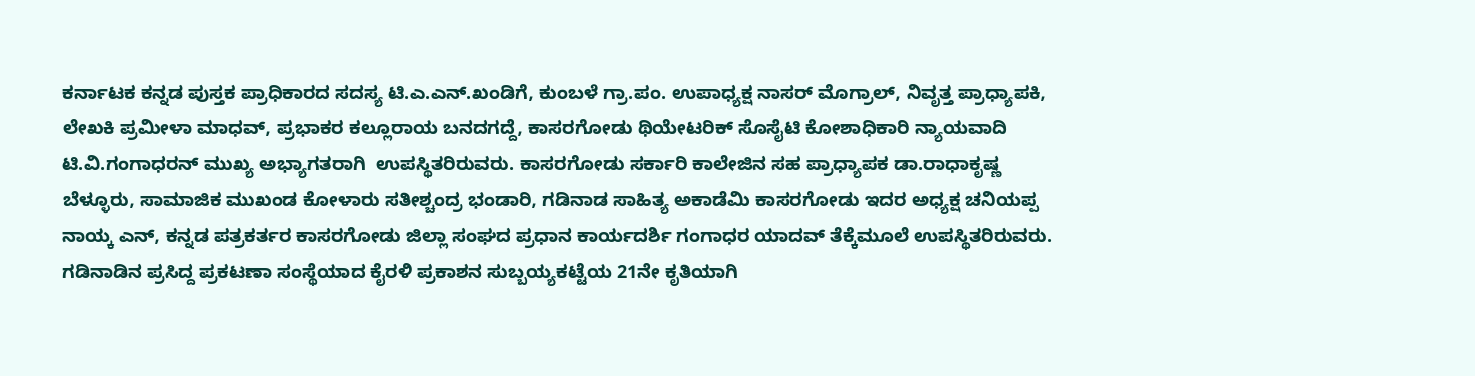ಕರ್ನಾಟಕ ಕನ್ನಡ ಪುಸ್ತಕ ಪ್ರಾಧಿಕಾರದ ಸದಸ್ಯ ಟಿ.ಎ.ಎನ್.ಖಂಡಿಗೆ, ಕುಂಬಳೆ ಗ್ರಾ.ಪಂ. ಉಪಾಧ್ಯಕ್ಷ ನಾಸರ್ ಮೊಗ್ರಾಲ್, ನಿವೃತ್ತ ಪ್ರಾಧ್ಯಾಪಕಿ, ಲೇಖಕಿ ಪ್ರಮೀಳಾ ಮಾಧವ್, ಪ್ರಭಾಕರ ಕಲ್ಲೂರಾಯ ಬನದಗದ್ದೆ, ಕಾಸರಗೋಡು ಥಿಯೇಟರಿಕ್ ಸೊಸೈಟಿ ಕೋಶಾಧಿಕಾರಿ ನ್ಯಾಯವಾದಿ ಟಿ.ವಿ.ಗಂಗಾಧರನ್ ಮುಖ್ಯ ಅಭ್ಯಾಗತರಾಗಿ  ಉಪಸ್ಥಿತರಿರುವರು. ಕಾಸರಗೋಡು ಸರ್ಕಾರಿ ಕಾಲೇಜಿನ ಸಹ ಪ್ರಾಧ್ಯಾಪಕ ಡಾ.ರಾಧಾಕೃಷ್ಣ ಬೆಳ್ಳೂರು, ಸಾಮಾಜಿಕ ಮುಖಂಡ ಕೋಳಾರು ಸತೀಶ್ಚಂದ್ರ ಭಂಡಾರಿ, ಗಡಿನಾಡ ಸಾಹಿತ್ಯ ಅಕಾಡೆಮಿ ಕಾಸರಗೋಡು ಇದರ ಅಧ್ಯಕ್ಷ ಚನಿಯಪ್ಪ ನಾಯ್ಕ ಎನ್, ಕನ್ನಡ ಪತ್ರಕರ್ತರ ಕಾಸರಗೋಡು ಜಿಲ್ಲಾ ಸಂಘದ ಪ್ರಧಾನ ಕಾರ್ಯದರ್ಶಿ ಗಂಗಾಧರ ಯಾದವ್ ತೆಕ್ಕೆಮೂಲೆ ಉಪಸ್ಥಿತರಿರುವರು. ಗಡಿನಾಡಿನ ಪ್ರಸಿದ್ದ ಪ್ರಕಟಣಾ ಸಂಸ್ಥೆಯಾದ ಕೈರಳಿ ಪ್ರಕಾಶನ ಸುಬ್ಬಯ್ಯಕಟ್ಟೆಯ 21ನೇ ಕೃತಿಯಾಗಿ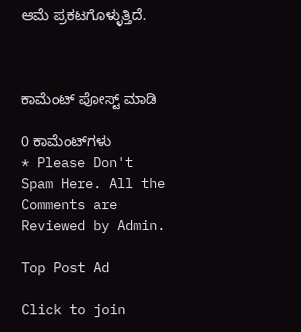ಆಮೆ ಪ್ರಕಟಗೊಳ್ಳುತ್ತಿದೆ.



ಕಾಮೆಂಟ್‌‌ ಪೋಸ್ಟ್‌ ಮಾಡಿ

0 ಕಾಮೆಂಟ್‌ಗಳು
* Please Don't Spam Here. All the Comments are Reviewed by Admin.

Top Post Ad

Click to join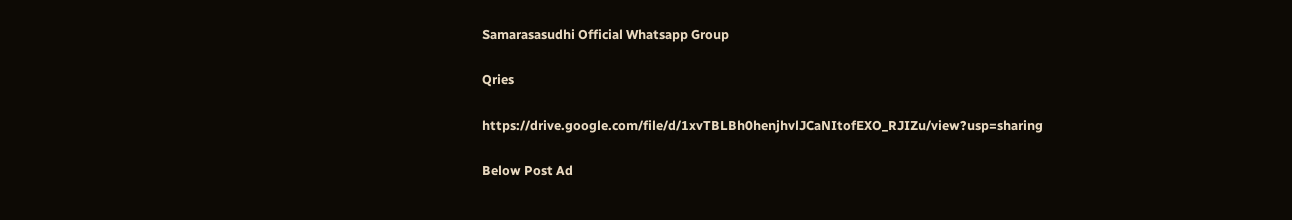Samarasasudhi Official Whatsapp Group

Qries

https://drive.google.com/file/d/1xvTBLBh0henjhvlJCaNItofEXO_RJIZu/view?usp=sharing

Below Post Ad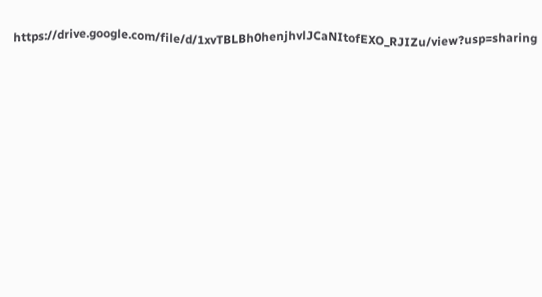https://drive.google.com/file/d/1xvTBLBh0henjhvlJCaNItofEXO_RJIZu/view?usp=sharing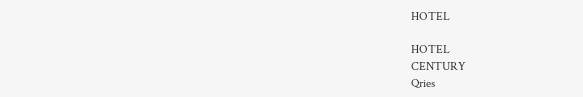HOTEL

HOTEL
CENTURY
Qries